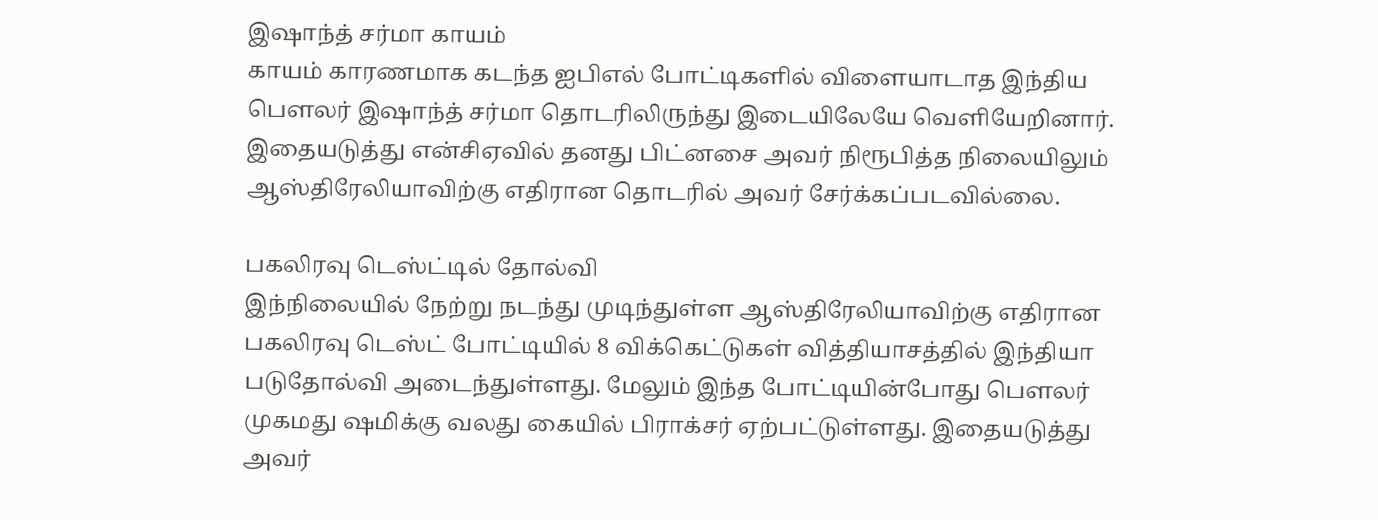இஷாந்த் சர்மா காயம்
காயம் காரணமாக கடந்த ஐபிஎல் போட்டிகளில் விளையாடாத இந்திய பௌலர் இஷாந்த் சர்மா தொடரிலிருந்து இடையிலேயே வெளியேறினார். இதையடுத்து என்சிஏவில் தனது பிட்னசை அவர் நிரூபித்த நிலையிலும் ஆஸ்திரேலியாவிற்கு எதிரான தொடரில் அவர் சேர்க்கப்படவில்லை.

பகலிரவு டெஸ்ட்டில் தோல்வி
இந்நிலையில் நேற்று நடந்து முடிந்துள்ள ஆஸ்திரேலியாவிற்கு எதிரான பகலிரவு டெஸ்ட் போட்டியில் 8 விக்கெட்டுகள் வித்தியாசத்தில் இந்தியா படுதோல்வி அடைந்துள்ளது. மேலும் இந்த போட்டியின்போது பௌலர் முகமது ஷமிக்கு வலது கையில் பிராக்சர் ஏற்பட்டுள்ளது. இதையடுத்து அவர்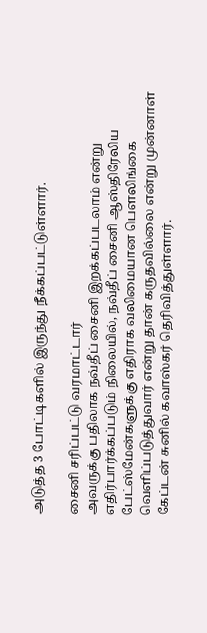அடுத்த 3 போட்டிகளில் இருந்து நீக்கப்பட்டுள்ளார்.

சைனி சரிப்பட்டு வரமாட்டார்
அவருக்கு பதிலாக நவ்தீப் சைனி இறக்கப்படலாம் என்று எதிர்பார்க்கப்படும் நிலையில், நவ்தீப் சைனி ஆஸ்திரேலிய பேட்ஸ்மேன்களுக்கு எதிராக வலிமையான பௌலிங்கை வெளிப்படுத்துவார் என்று தான் கருதவில்லை என்று முன்னாள் கேப்டன் சுனில் கவாஸ்கர் தெரிவித்துள்ளார்.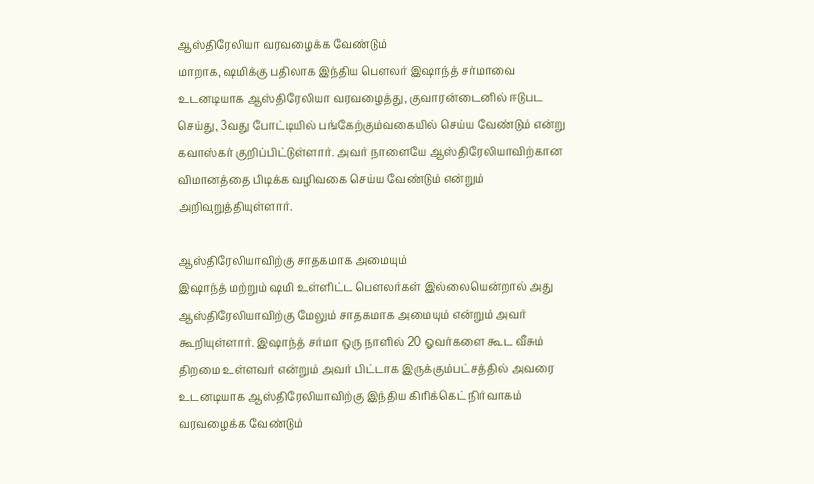ஆஸ்திரேலியா வரவழைக்க வேண்டும்
மாறாக, ஷமிக்கு பதிலாக இந்திய பௌலர் இஷாந்த் சர்மாவை உடனடியாக ஆஸ்திரேலியா வரவழைத்து, குவாரன்டைனில் ஈடுபட செய்து, 3வது போட்டியில் பங்கேற்கும்வகையில் செய்ய வேண்டும் என்று கவாஸ்கர் குறிப்பிட்டுள்ளார். அவர் நாளையே ஆஸ்திரேலியாவிற்கான விமானத்தை பிடிக்க வழிவகை செய்ய வேண்டும் என்றும் அறிவுறுத்தியுள்ளார்.

ஆஸ்திரேலியாவிற்கு சாதகமாக அமையும்
இஷாந்த் மற்றும் ஷமி உள்ளிட்ட பௌலர்கள் இல்லையென்றால் அது ஆஸ்திரேலியாவிற்கு மேலும் சாதகமாக அமையும் என்றும் அவர் கூறியுள்ளார். இஷாந்த் சர்மா ஒரு நாளில் 20 ஓவர்களை கூட வீசும் திறமை உள்ளவர் என்றும் அவர் பிட்டாக இருக்கும்பட்சத்தில் அவரை உடனடியாக ஆஸ்திரேலியாவிற்கு இந்திய கிரிக்கெட் நிர்வாகம் வரவழைக்க வேண்டும்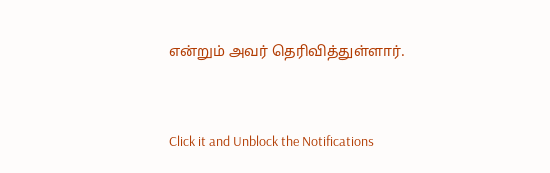என்றும் அவர் தெரிவித்துள்ளார்.


Click it and Unblock the Notifications